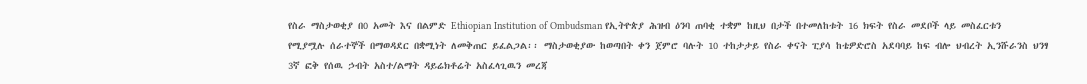የስራ ማስታወቂያ በ0 አመት እና በልምድ Ethiopian Institution of Ombudsman የኢትዮጵያ ሕዝብ ዕንባ ጠባቂ ተቋም ከዚህ በታች በተመለከቱት 16 ክፍት የስራ መደቦች ላይ መስፈርቱን የሚያሟሉ ሰራተኞች በማወዳደር በቋሚነት ለመቅጠር ይፈልጋል፡፡ ማስታወቂያው ከወጣበት ቀን ጀምሮ ባሉት 10 ተከታታይ የስራ ቀናት ፒያሳ ከቴዎድሮስ አደባባይ ከፍ ብሎ ህብረት ኢንሹራንስ ህንፃ 3ኛ ፎቅ የሰዉ ኃብት አስተ/ልማት ዳይሬክቶሬት አስፈላጊዉን መረጃ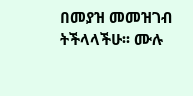በመያዝ መመዝገብ ትችላላችሁ፡፡ ሙሉ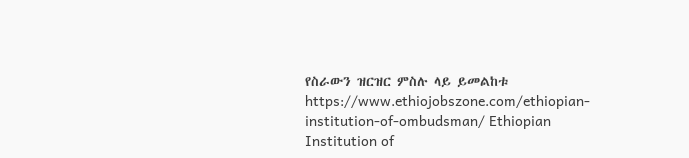የስራውን ዝርዝር ምስሉ ላይ ይመልከቱ https://www.ethiojobszone.com/ethiopian-institution-of-ombudsman/ Ethiopian Institution of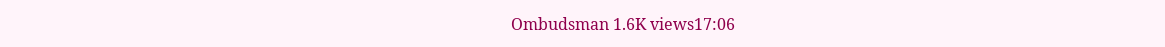Ombudsman 1.6K views17:06